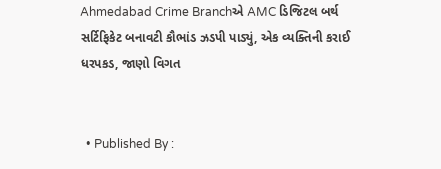Ahmedabad Crime Branchએ AMC ડિજિટલ બર્થ સર્ટિફિકેટ બનાવટી કૌભાંડ ઝડપી પાડ્યું, એક વ્યક્તિની કરાઈ ધરપકડ, જાણો વિગત


  • Published By :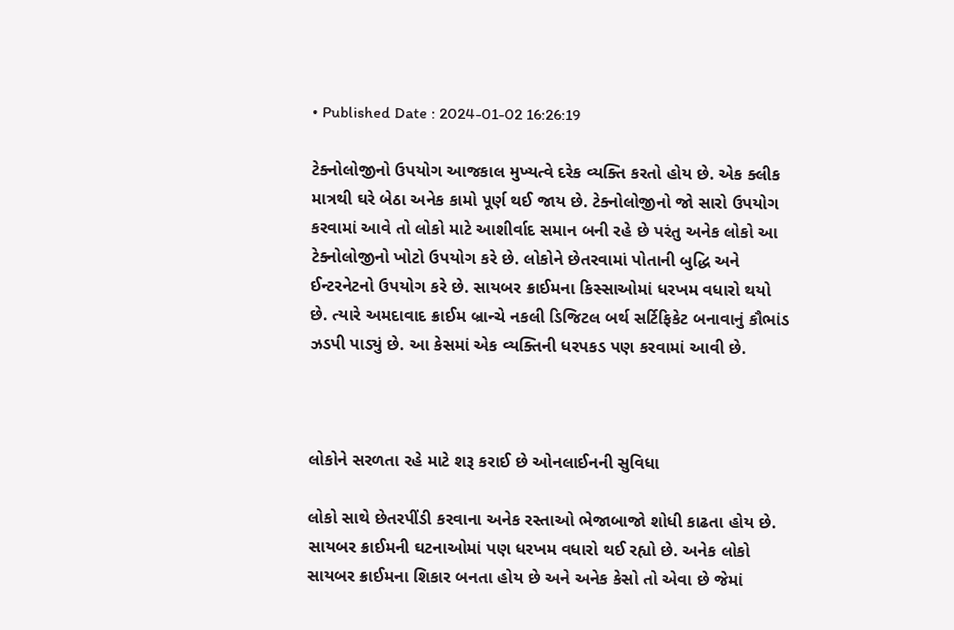• Published Date : 2024-01-02 16:26:19

ટેક્નોલોજીનો ઉપયોગ આજકાલ મુખ્યત્વે દરેક વ્યક્તિ કરતો હોય છે. એક ક્લીક માત્રથી ઘરે બેઠા અનેક કામો પૂર્ણ થઈ જાય છે. ટેક્નોલોજીનો જો સારો ઉપયોગ કરવામાં આવે તો લોકો માટે આશીર્વાદ સમાન બની રહે છે પરંતુ અનેક લોકો આ ટેક્નોલોજીનો ખોટો ઉપયોગ કરે છે. લોકોને છેતરવામાં પોતાની બુદ્ધિ અને ઈન્ટરનેટનો ઉપયોગ કરે છે. સાયબર ક્રાઈમના કિસ્સાઓમાં ધરખમ વધારો થયો છે. ત્યારે અમદાવાદ ક્રાઈમ બ્રાન્ચે નકલી ડિજિટલ બર્થ સર્ટિફિકેટ બનાવાનું કૌભાંડ ઝડપી પાડ્યું છે. આ કેસમાં એક વ્યક્તિની ધરપકડ પણ કરવામાં આવી છે.



લોકોને સરળતા રહે માટે શરૂ કરાઈ છે ઓનલાઈનની સુવિધા

લોકો સાથે છેતરપીંડી કરવાના અનેક રસ્તાઓ ભેજાબાજો શોધી કાઢતા હોય છે. સાયબર ક્રાઈમની ઘટનાઓમાં પણ ધરખમ વધારો થઈ રહ્યો છે. અનેક લોકો સાયબર ક્રાઈમના શિકાર બનતા હોય છે અને અનેક કેસો તો એવા છે જેમાં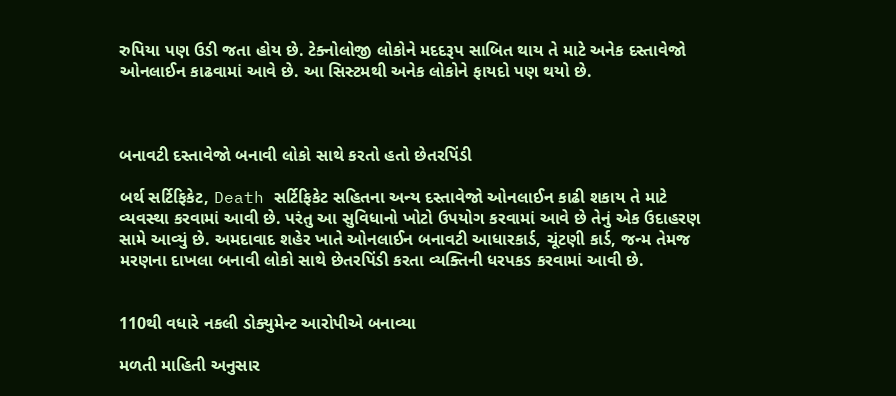રુપિયા પણ ઉડી જતા હોય છે. ટેક્નોલોજી લોકોને મદદરૂપ સાબિત થાય તે માટે અનેક દસ્તાવેજો ઓનલાઈન કાઢવામાં આવે છે. આ સિસ્ટમથી અનેક લોકોને ફાયદો પણ થયો છે.



બનાવટી દસ્તાવેજો બનાવી લોકો સાથે કરતો હતો છેતરપિંડી

બર્થ સર્ટિફિકેટ, Death સર્ટિફિકેટ સહિતના અન્ય દસ્તાવેજો ઓનલાઈન કાઢી શકાય તે માટે વ્યવસ્થા કરવામાં આવી છે. પરંતુ આ સુવિધાનો ખોટો ઉપયોગ કરવામાં આવે છે તેનું એક ઉદાહરણ સામે આવ્યું છે. અમદાવાદ શહેર ખાતે ઓનલાઈન બનાવટી આધારકાર્ડ, ચૂંટણી કાર્ડ, જન્મ તેમજ મરણના દાખલા બનાવી લોકો સાથે છેતરપિંડી કરતા વ્યક્તિની ધરપકડ કરવામાં આવી છે.


110થી વધારે નકલી ડોક્યુમેન્ટ આરોપીએ બનાવ્યા

મળતી માહિતી અનુસાર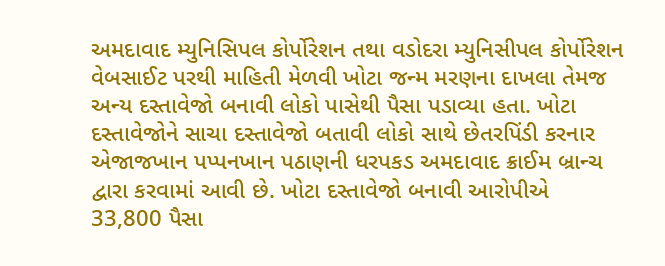અમદાવાદ મ્યુનિસિપલ કોર્પોરેશન તથા વડોદરા મ્યુનિસીપલ કોર્પોરેશન વેબસાઈટ પરથી માહિતી મેળવી ખોટા જન્મ મરણના દાખલા તેમજ અન્ય દસ્તાવેજો બનાવી લોકો પાસેથી પૈસા પડાવ્યા હતા. ખોટા દસ્તાવેજોને સાચા દસ્તાવેજો બતાવી લોકો સાથે છેતરપિંડી કરનાર એજાજખાન પપ્પનખાન પઠાણની ધરપકડ અમદાવાદ ક્રાઈમ બ્રાન્ચ દ્વારા કરવામાં આવી છે. ખોટા દસ્તાવેજો બનાવી આરોપીએ 33,800 પૈસા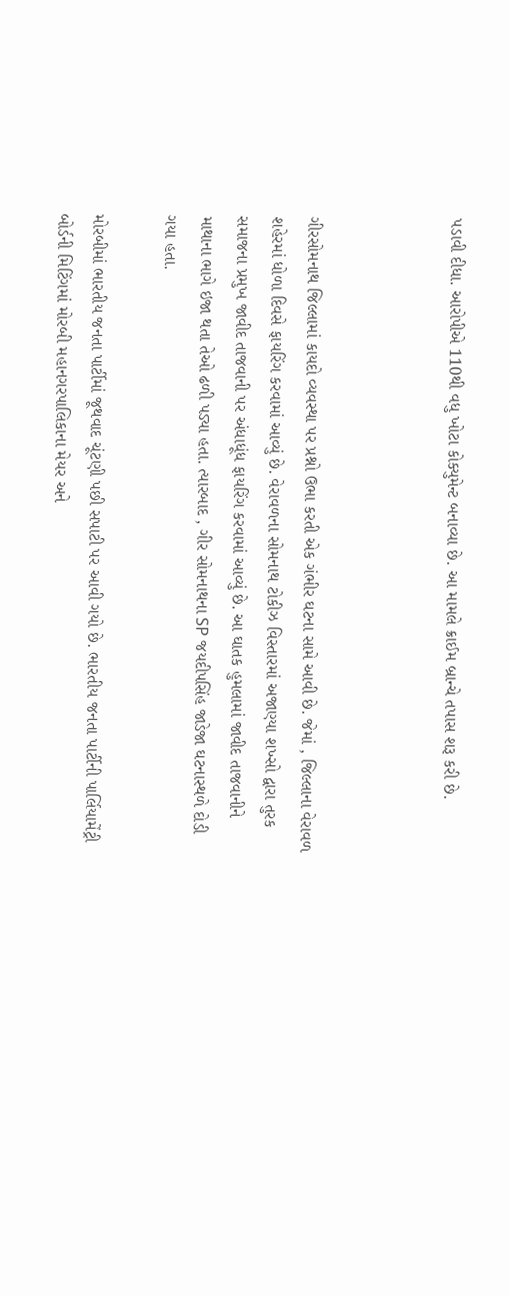પડાવી દીધા. આરોપીએ 110થી વધુ ખોટા કોક્યુમેન્ટ બનાવ્યા છે. આ મામલે ક્રાઈમ બ્રાન્ચે તપાસ શરૂ કરી છે.



ગીરસોમનાથ જિલ્લામાં કાયદો વ્યવસ્થા પર પ્રશ્નો ઉભા કરતી એક ગંભીર ઘટના સામે આવી છે. જેમાં , જિલ્લાના વેરાવળ શહેરમાં ધોળા દિવસે ફાયરિંગ કરવામાં આવ્યું છે. વેરાવળના સોમનાથ ટોકીઝ વિસ્તારમાં અજાણ્યા શખ્સો દ્વારા તુરક સમાજના પ્રમુખ જાવીદ તાજવાની પર અંધાધૂંધ ફાયરિંગ કરવામાં આવ્યું છે. આ ઘાતક હુમલામાં જાવીદ તાજવાનીને માથાના ભાગે ઇજા થતા તેઓ ઢળી પડ્યા હતા. ત્યારબાદ , ગીર સોમનાથના SP જયદીપસિંહ જાડેજા ઘટનાસ્થળે દોડી ગયા હતા.

મોરબીમાં ભારતીય જનતા પાર્ટીમાં જૂથવાદ ચૂંટણી પછી સપાટી પર આવી ગયો છે. ભારતીય જનતા પાર્ટીની પાર્લિયામેંટ્રી બોર્ડની મિટિંગમાં મોરબી મહાનગરપાલિકાના મેયર અને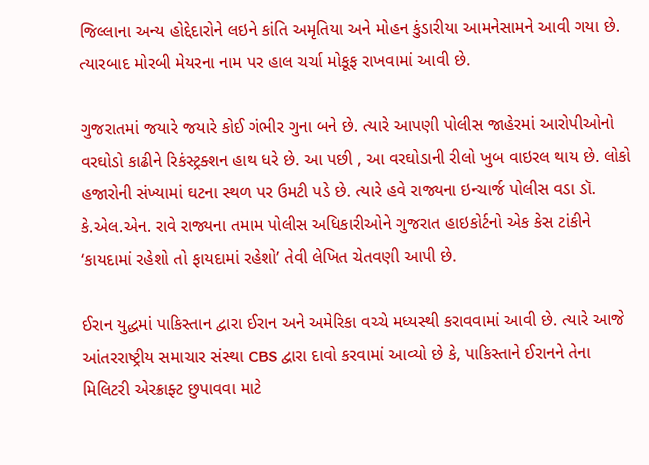જિલ્લાના અન્ય હોદ્દેદારોને લઇને કાંતિ અમૃતિયા અને મોહન કુંડારીયા આમનેસામને આવી ગયા છે. ત્યારબાદ મોરબી મેયરના નામ પર હાલ ચર્ચા મોકૂફ રાખવામાં આવી છે.

ગુજરાતમાં જયારે જયારે કોઈ ગંભીર ગુના બને છે. ત્યારે આપણી પોલીસ જાહેરમાં આરોપીઓનો વરઘોડો કાઢીને રિકંસ્ટ્રક્શન હાથ ધરે છે. આ પછી , આ વરઘોડાની રીલો ખુબ વાઇરલ થાય છે. લોકો હજારોની સંખ્યામાં ઘટના સ્થળ પર ઉમટી પડે છે. ત્યારે હવે રાજ્યના ઇન્ચાર્જ પોલીસ વડા ડૉ. કે.એલ.એન. રાવે રાજ્યના તમામ પોલીસ અધિકારીઓને ગુજરાત હાઇકોર્ટનો એક કેસ ટાંકીને ‘કાયદામાં રહેશો તો ફાયદામાં રહેશો’ તેવી લેખિત ચેતવણી આપી છે.

ઈરાન યુદ્ધમાં પાકિસ્તાન દ્વારા ઈરાન અને અમેરિકા વચ્ચે મધ્યસ્થી કરાવવામાં આવી છે. ત્યારે આજે આંતરરાષ્ટ્રીય સમાચાર સંસ્થા CBS દ્વારા દાવો કરવામાં આવ્યો છે કે, પાકિસ્તાને ઈરાનને તેના મિલિટરી એરક્રાફ્ટ છુપાવવા માટે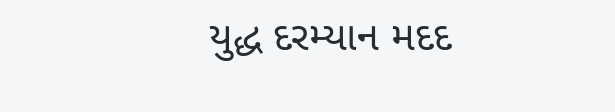યુદ્ધ દરમ્યાન મદદ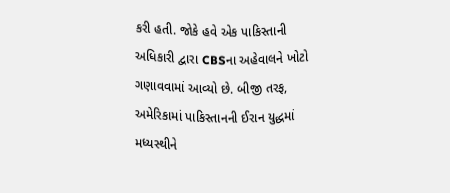કરી હતી. જોકે હવે એક પાકિસ્તાની અધિકારી દ્વારા CBSના અહેવાલને ખોટો ગણાવવામાં આવ્યો છે. બીજી તરફ, અમેરિકામાં પાકિસ્તાનની ઈરાન યુદ્ધમાં મધ્યસ્થીને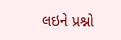લઇને પ્રશ્નો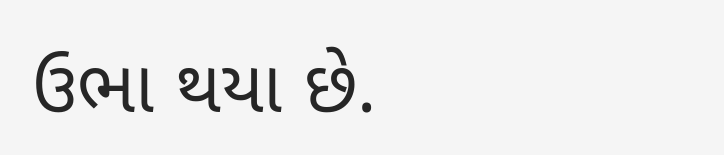ઉભા થયા છે.